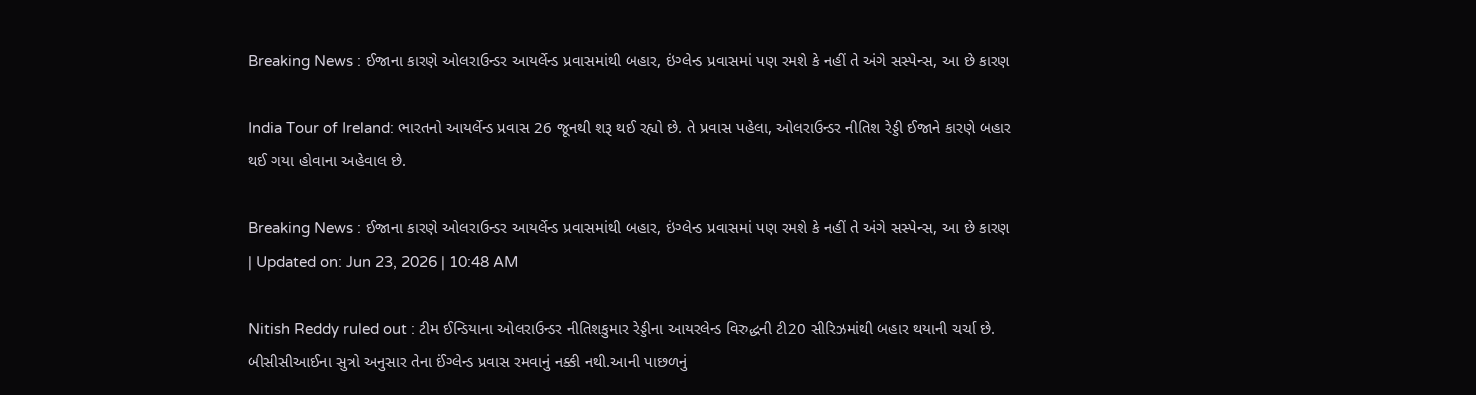Breaking News : ઈજાના કારણે ઓલરાઉન્ડર આયર્લેન્ડ પ્રવાસમાંથી બહાર, ઇંગ્લેન્ડ પ્રવાસમાં પણ રમશે કે નહીં તે અંગે સસ્પેન્સ, આ છે કારણ

India Tour of Ireland: ભારતનો આયર્લેન્ડ પ્રવાસ 26 જૂનથી શરૂ થઈ રહ્યો છે. તે પ્રવાસ પહેલા, ઓલરાઉન્ડર નીતિશ રેડ્ડી ઈજાને કારણે બહાર થઈ ગયા હોવાના અહેવાલ છે.

Breaking News : ઈજાના કારણે ઓલરાઉન્ડર આયર્લેન્ડ પ્રવાસમાંથી બહાર, ઇંગ્લેન્ડ પ્રવાસમાં પણ રમશે કે નહીં તે અંગે સસ્પેન્સ, આ છે કારણ
| Updated on: Jun 23, 2026 | 10:48 AM

Nitish Reddy ruled out : ટીમ ઈન્ડિયાના ઓલરાઉન્ડર નીતિશકુમાર રેડ્ડીના આયરલેન્ડ વિરુદ્ધની ટી20 સીરિઝમાંથી બહાર થયાની ચર્ચા છે. બીસીસીઆઈના સુત્રો અનુસાર તેના ઈંગ્લેન્ડ પ્રવાસ રમવાનું નક્કી નથી.આની પાછળનું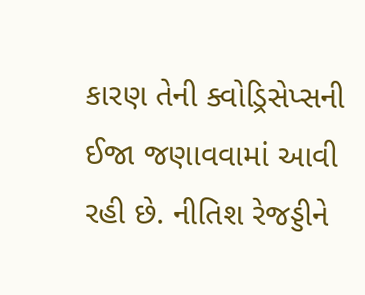કારણ તેની ક્વોડ્રિસેપ્સની ઈજા જણાવવામાં આવી રહી છે. નીતિશ રેજડ્ડીને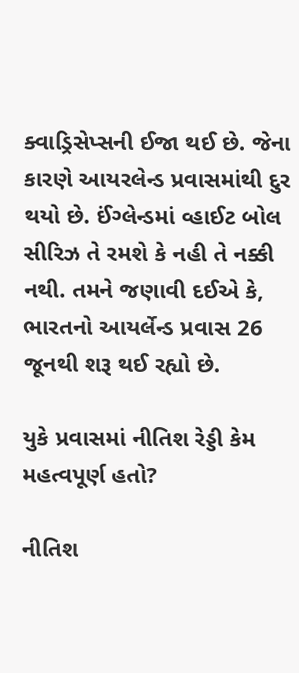ક્વાડ્રિસેપ્સની ઈજા થઈ છે. જેના કારણે આયરલેન્ડ પ્રવાસમાંથી દુર થયો છે. ઈંગ્લેન્ડમાં વ્હાઈટ બોલ સીરિઝ તે રમશે કે નહી તે નક્કી નથી. તમને જણાવી દઈએ કે, ભારતનો આયર્લેન્ડ પ્રવાસ 26 જૂનથી શરૂ થઈ રહ્યો છે.

યુકે પ્રવાસમાં નીતિશ રેડ્ડી કેમ મહત્વપૂર્ણ હતો?

નીતિશ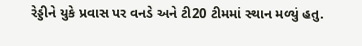રેડ્ડીને યુકે પ્રવાસ પર વનડે અને ટી20 ટીમમાં સ્થાન મળ્યું હતુ.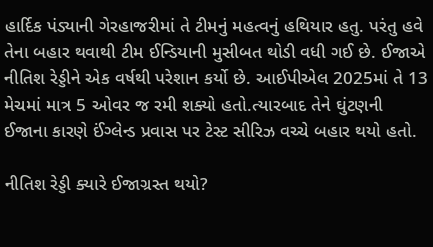હાર્દિક પંડ્યાની ગેરહાજરીમાં તે ટીમનું મહત્વનું હથિયાર હતુ. પરંતુ હવે તેના બહાર થવાથી ટીમ ઈન્ડિયાની મુસીબત થોડી વધી ગઈ છે. ઈજાએ નીતિશ રેડ્ડીને એક વર્ષથી પરેશાન કર્યો છે. આઈપીએલ 2025માં તે 13 મેચમાં માત્ર 5 ઓવર જ રમી શક્યો હતો.ત્યારબાદ તેને ઘુંટણની ઈજાના કારણે ઈંગ્લેન્ડ પ્રવાસ પર ટેસ્ટ સીરિઝ વચ્ચે બહાર થયો હતો.

નીતિશ રેડ્ડી ક્યારે ઈજાગ્રસ્ત થયો?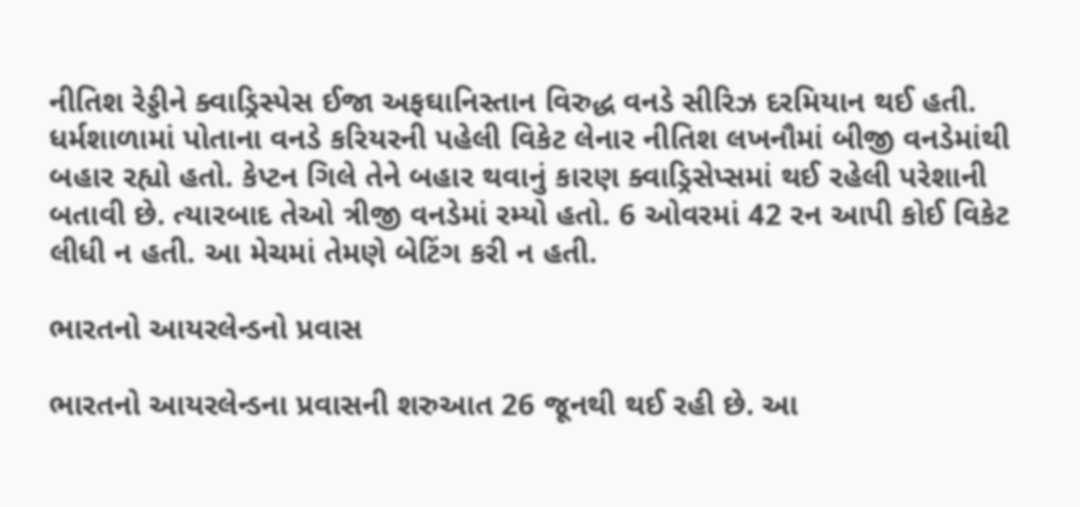નીતિશ રેડ્ડીને ક્વાડ્રિસ્પેસ ઈજા અફઘાનિસ્તાન વિરુદ્ધ વનડે સીરિઝ દરમિયાન થઈ હતી. ધર્મશાળામાં પોતાના વનડે કરિયરની પહેલી વિકેટ લેનાર નીતિશ લખનૌમાં બીજી વનડેમાંથી બહાર રહ્યો હતો. કેપ્ટન ગિલે તેને બહાર થવાનું કારણ ક્વાડ્રિસેપ્સમાં થઈ રહેલી પરેશાની બતાવી છે. ત્યારબાદ તેઓ ત્રીજી વનડેમાં રમ્યો હતો. 6 ઓવરમાં 42 રન આપી કોઈ વિકેટ લીધી ન હતી. આ મેચમાં તેમણે બેટિંગ કરી ન હતી.

ભારતનો આયરલેન્ડનો પ્રવાસ

ભારતનો આયરલેન્ડના પ્રવાસની શરુઆત 26 જૂનથી થઈ રહી છે. આ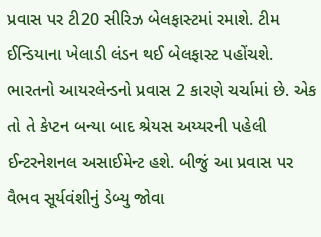પ્રવાસ પર ટી20 સીરિઝ બેલફાસ્ટમાં રમાશે. ટીમ ઈન્ડિયાના ખેલાડી લંડન થઈ બેલફાસ્ટ પહોંચશે. ભારતનો આયરલેન્ડનો પ્રવાસ 2 કારણે ચર્ચામાં છે. એક તો તે કેપ્ટન બન્યા બાદ શ્રેયસ અય્યરની પહેલી ઈન્ટરનેશનલ અસાઈમેન્ટ હશે. બીજું આ પ્રવાસ પર વૈભવ સૂર્યવંશીનું ડેબ્યુ જોવા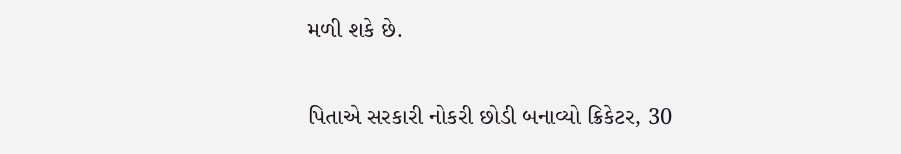મળી શકે છે.

પિતાએ સરકારી નોકરી છોડી બનાવ્યો ક્રિકેટર, 30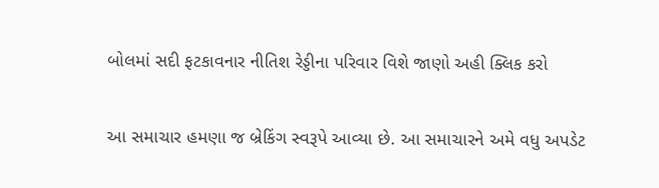બોલમાં સદી ફટકાવનાર નીતિશ રેડ્ડીના પરિવાર વિશે જાણો અહી ક્લિક કરો

આ સમાચાર હમણા જ બ્રેકિંગ સ્વરૂપે આવ્યા છે. આ સમાચારને અમે વધુ અપડેટ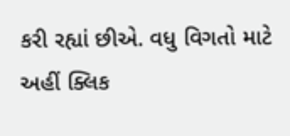કરી રહ્યાં છીએ. વધુ વિગતો માટે અહીં ક્લિક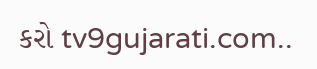કરો tv9gujarati.com..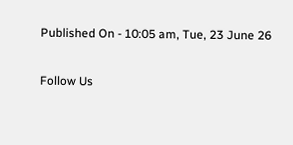Published On - 10:05 am, Tue, 23 June 26

Follow Us